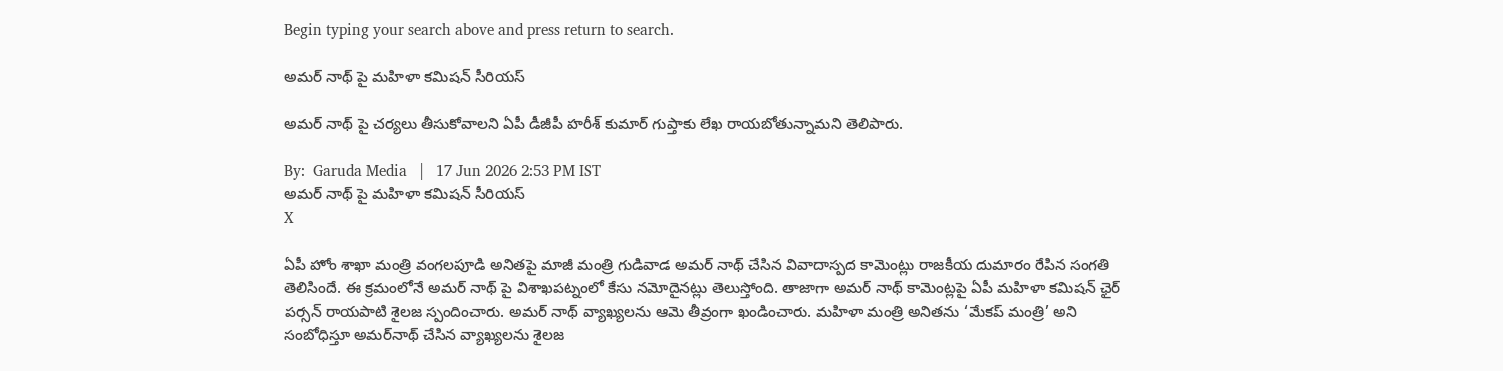Begin typing your search above and press return to search.

అమర్ నాథ్ పై మహిళా కమిషన్ సీరియస్

అమర్ నాథ్ పై చర్యలు తీసుకోవాలని ఏపీ డీజీపీ హరీశ్ కుమార్ గుప్తాకు లేఖ రాయబోతున్నామని తెలిపారు.

By:  Garuda Media   |   17 Jun 2026 2:53 PM IST
అమర్ నాథ్ పై మహిళా కమిషన్ సీరియస్
X

ఏపీ హోం శాఖా మంత్రి వంగలపూడి అనితపై మాజీ మంత్రి గుడివాడ అమర్ నాథ్ చేసిన వివాదాస్పద కామెంట్లు రాజకీయ దుమారం రేపిన సంగతి తెలిసిందే. ఈ క్రమంలోనే అమర్ నాథ్ పై విశాఖపట్నంలో కేసు నమోదైనట్లు తెలుస్తోంది. తాజాగా అమర్ నాథ్ కామెంట్లపై ఏపీ మహిళా కమిషన్ ఛైర్ పర్సన్ రాయపాటి శైలజ స్పందించారు. అమర్ నాథ్ వ్యాఖ్యలను ఆమె తీవ్రంగా ఖండించారు. మహిళా మంత్రి అనితను ‘మేకప్ మంత్రి’ అని సంబోధిస్తూ అమర్‌నాథ్ చేసిన వ్యాఖ్యలను శైలజ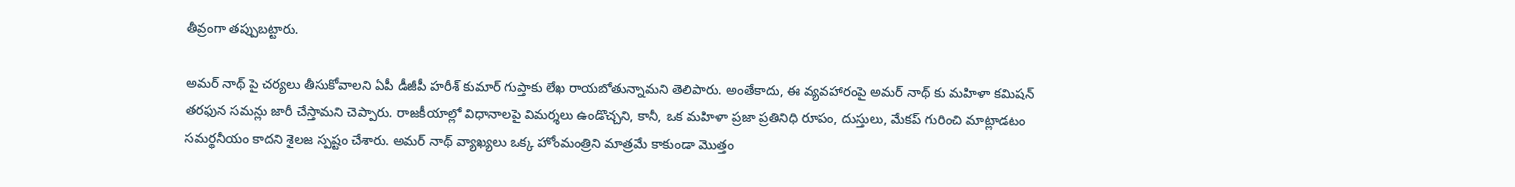తీవ్రంగా తప్పుబట్టారు.

అమర్ నాథ్ పై చర్యలు తీసుకోవాలని ఏపీ డీజీపీ హరీశ్ కుమార్ గుప్తాకు లేఖ రాయబోతున్నామని తెలిపారు. అంతేకాదు, ఈ వ్యవహారంపై అమర్ నాథ్ కు మహిళా కమిషన్ తరఫున సమన్లు జారీ చేస్తామని చెప్పారు. రాజకీయాల్లో విధానాలపై విమర్శలు ఉండొచ్చని, కానీ, ఒక మహిళా ప్రజా ప్రతినిధి రూపం, దుస్తులు, మేకప్ గురించి మాట్లాడటం సమర్థనీయం కాదని శైలజ స్పష్టం చేశారు. అమర్ నాథ్ వ్యాఖ్యలు ఒక్క హోంమంత్రిని మాత్రమే కాకుండా మొత్తం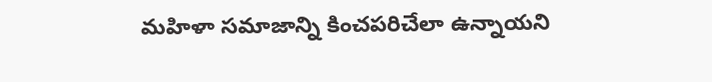మహిళా సమాజాన్ని కించపరిచేలా ఉన్నాయని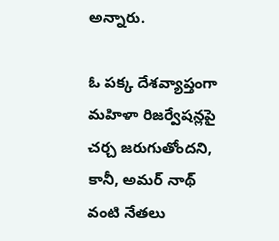అన్నారు.

ఓ పక్క దేశవ్యాప్తంగా మహిళా రిజర్వేషన్లపై చర్చ జరుగుతోందని, కానీ, అమర్ నాథ్ వంటి నేతలు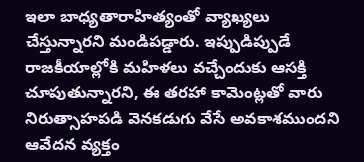ఇలా బాధ్యతారాహిత్యంతో వ్యాఖ్యలు చేస్తున్నారని మండిపడ్డారు. ఇప్పుడిప్పుడే రాజకీయాల్లోకి మహిళలు వచ్చేందుకు ఆసక్తి చూపుతున్నారని, ఈ తరహా కామెంట్లతో వారు నిరుత్సాహపడి వెనకడుగు వేసే అవకాశముందని ఆవేదన వ్యక్తం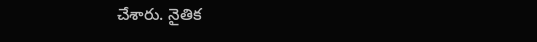చేశారు. నైతిక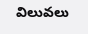విలువలు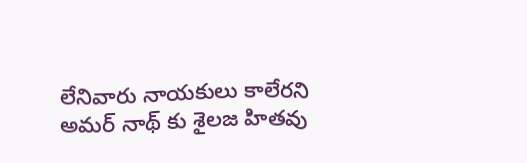లేనివారు నాయకులు కాలేరని అమర్ నాథ్ కు శైలజ హితవు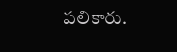పలికారు.